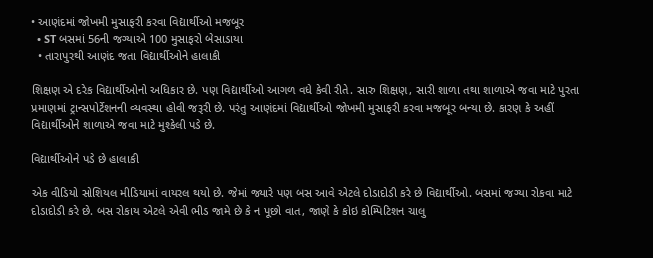• આણંદમાં જોખમી મુસાફરી કરવા વિદ્યાર્થીઓ મજબૂર
  • ST બસમાં 56ની જગ્યાએ 100 મુસાફરો બેસાડાયા
  • તારાપુરથી આણંદ જતા વિદ્યાર્થીઓને હાલાકી

શિક્ષણ એ દરેક વિદ્યાર્થીઓનો અધિકાર છે. પણ વિદ્યાર્થીઓ આગળ વધે કેવી રીતે. સારુ શિક્ષણ, સારી શાળા તથા શાળાએ જવા માટે પુરતા પ્રમાણમાં ટ્રાન્સપોર્ટેશનની વ્યવસ્થા હોવી જરૂરી છે. પરંતુ આણંદમાં વિદ્યાર્થીઓ જોખમી મુસાફરી કરવા મજબૂર બન્યા છે. કારણ કે અહીં વિદ્યાર્થીઓને શાળાએ જવા માટે મુશ્કેલી પડે છે.

વિદ્યાર્થીઓને પડે છે હાલાકી

એક વીડિયો સોશિયલ મીડિયામાં વાયરલ થયો છે. જેમાં જ્યારે પણ બસ આવે એટલે દોડાદોડી કરે છે વિદ્યાર્થીઓ. બસમાં જગ્યા રોકવા માટે દોડાદોડી કરે છે. બસ રોકાય એટલે એવી ભીડ જામે છે કે ન પૂછો વાત, જાણે કે કોઇ કોમ્પિટિશન ચાલુ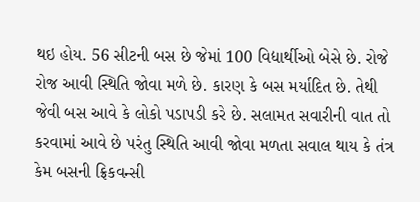થઇ હોય. 56 સીટની બસ છે જેમાં 100 વિદ્યાર્થીઓ બેસે છે. રોજે રોજ આવી સ્થિતિ જોવા મળે છે. કારણ કે બસ મર્યાદિત છે. તેથી જેવી બસ આવે કે લોકો પડાપડી કરે છે. સલામત સવારીની વાત તો કરવામાં આવે છે પરંતુ સ્થિતિ આવી જોવા મળતા સવાલ થાય કે તંત્ર કેમ બસની ફ્રિકવન્સી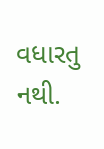વધારતુ નથી.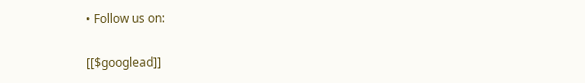• Follow us on:

[[$googlead]]